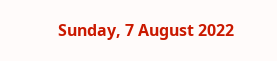Sunday, 7 August 2022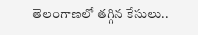తెలంగాణలో తగ్గిన కేసులు..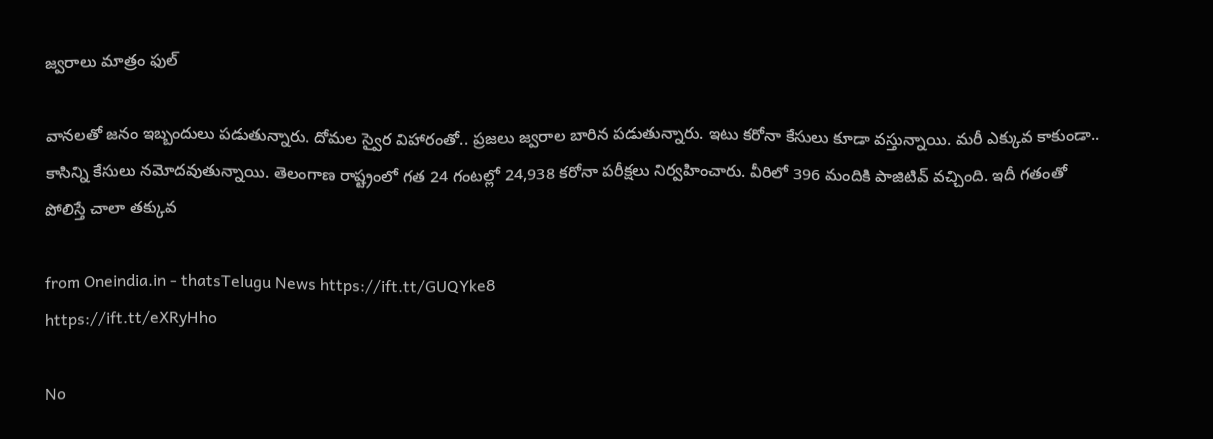జ్వరాలు మాత్రం ఫుల్

వానలతో జనం ఇబ్బందులు పడుతున్నారు. దోమల స్వైర విహారంతో.. ప్రజలు జ్వరాల బారిన పడుతున్నారు. ఇటు కరోనా కేసులు కూడా వస్తున్నాయి. మరీ ఎక్కువ కాకుండా.. కాసిన్ని కేసులు నమోదవుతున్నాయి. తెలంగాణ రాష్ట్రంలో గత 24 గంటల్లో 24,938 కరోనా పరీక్షలు నిర్వహించారు. వీరిలో 396 మందికి పాజిటివ్ వచ్చింది. ఇదీ గతంతో పోలిస్తే చాలా తక్కువ

from Oneindia.in - thatsTelugu News https://ift.tt/GUQYke8
https://ift.tt/eXRyHho

No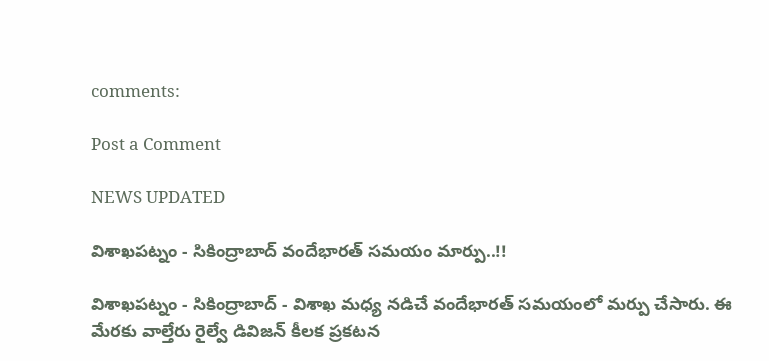comments:

Post a Comment

NEWS UPDATED

విశాఖపట్నం - సికింద్రాబాద్ వందేభారత్ సమయం మార్పు..!!

విశాఖపట్నం - సికింద్రాబాద్ - విశాఖ మధ్య నడిచే వందేభారత్ సమయంలో మర్పు చేసారు. ఈ మేరకు వాల్తేరు రైల్వే డివిజన్ కీలక ప్రకటన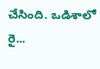చేసింది. ఒడిశాలో రై...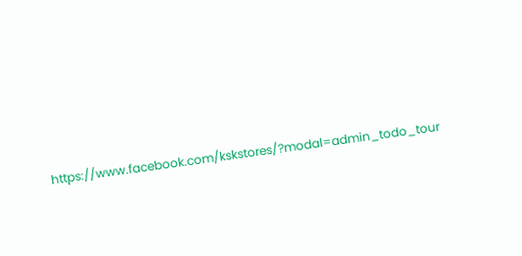https://www.facebook.com/kskstores/?modal=admin_todo_tour